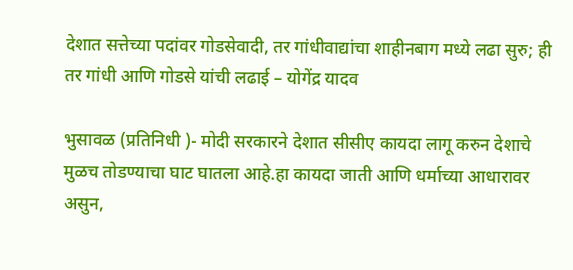देशात सत्तेच्या पदांवर गोडसेवादी, तर गांधीवाद्यांचा शाहीनबाग मध्ये लढा सुरु; ही तर गांधी आणि गोडसे यांची लढाई – योगेंद्र यादव

भुसावळ (प्रतिनिधी )- मोदी सरकारने देशात सीसीए कायदा लागू करुन देशाचे मुळच तोडण्याचा घाट घातला आहे.हा कायदा जाती आणि धर्माच्या आधारावर असुन,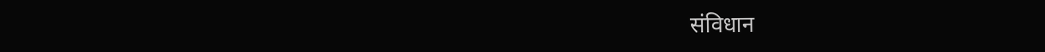संविधान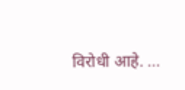विरोधी आहे. …